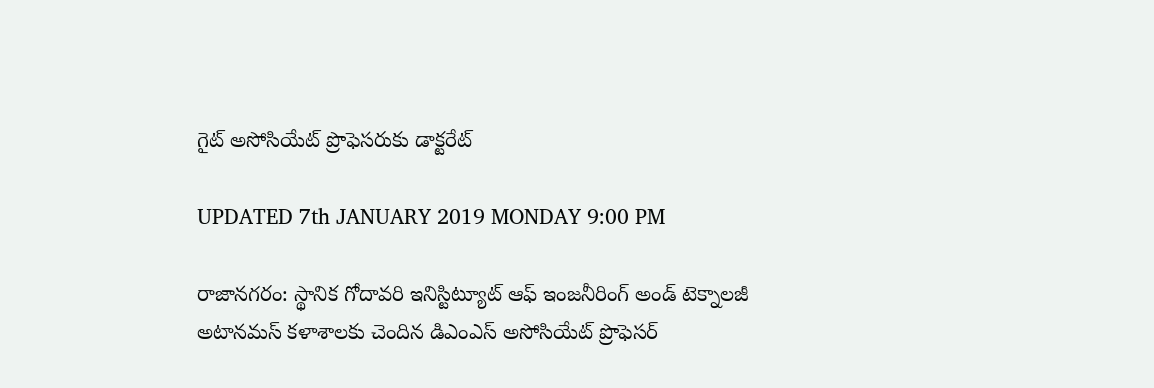గైట్ అసోసియేట్ ప్రొఫెసరుకు డాక్టరేట్

UPDATED 7th JANUARY 2019 MONDAY 9:00 PM

రాజానగరం: స్థానిక గోదావరి ఇనిస్టిట్యూట్ ఆఫ్ ఇంజనీరింగ్ అండ్ టెక్నాలజీ అటానమస్ కళాశాలకు చెందిన డిఎంఎస్ అసోసియేట్ ప్రొఫెసర్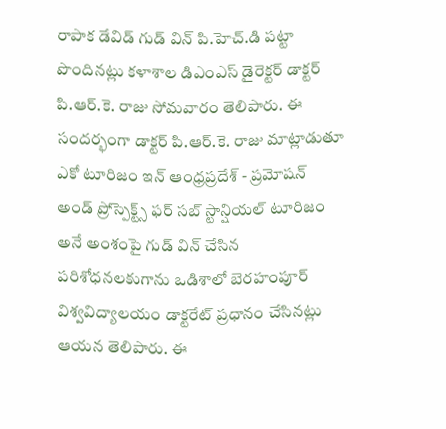రాపాక డేవిడ్ గుడ్ విన్ పి.హెచ్.డి పట్టా పొందినట్లు కళాశాల డిఎంఎస్ డైరెక్టర్ డాక్టర్ పి.ఆర్.కె. రాజు సోమవారం తెలిపారు. ఈ సందర్భంగా డాక్టర్ పి.ఆర్.కె. రాజు మాట్లాడుతూ ఎకో టూరిజం ఇన్ ఆంధ్రప్రదేశ్ - ప్రమోషన్ అండ్ ప్రోస్పెక్ట్స్ ఫర్ సబ్ స్టాన్షియల్ టూరిజం అనే అంశంపై గుడ్ విన్ చేసిన పరిశోధనలకుగాను ఒడిశాలో బెరహంపూర్ విశ్వవిద్యాలయం డాక్టరేట్ ప్రధానం చేసినట్లు ఆయన తెలిపారు. ఈ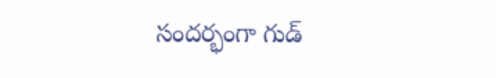సందర్భంగా గుడ్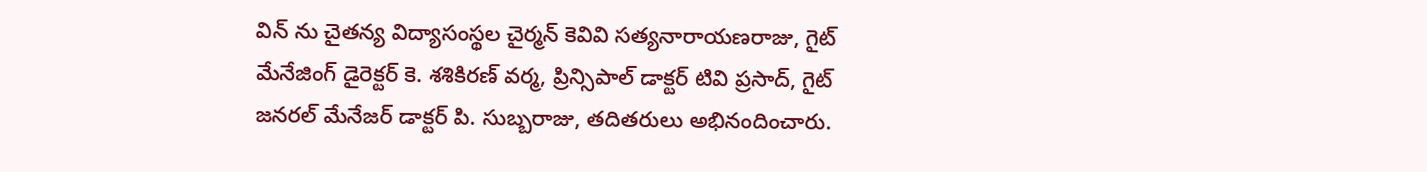విన్ ను చైతన్య విద్యాసంస్థల చైర్మన్ కెవివి సత్యనారాయణరాజు, గైట్ మేనేజింగ్ డైరెక్టర్ కె. శశికిరణ్ వర్మ, ప్రిన్సిపాల్ డాక్టర్ టివి ప్రసాద్, గైట్ జనరల్ మేనేజర్ డాక్టర్ పి. సుబ్బరాజు, తదితరులు అభినందించారు.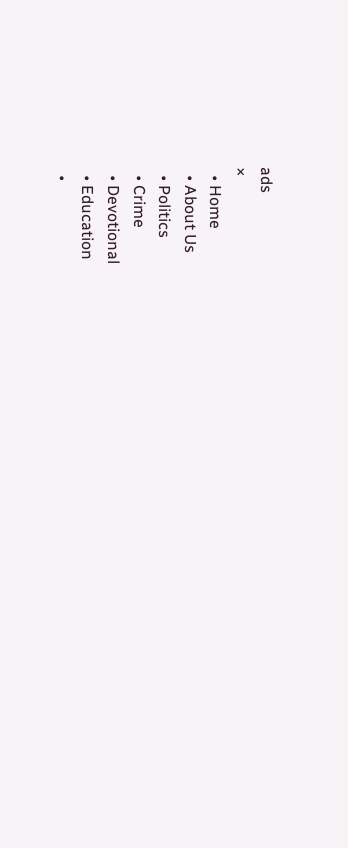ads
×
  • Home
  • About Us
  • Politics
  • Crime
  • Devotional
  • Education
  •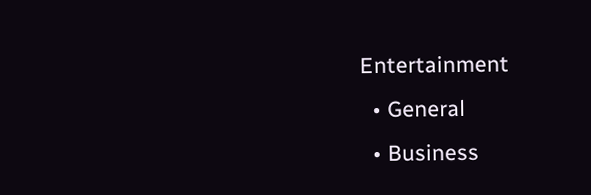Entertainment
  • General
  • Business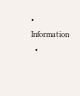• Information
  •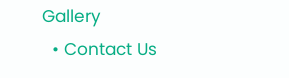Gallery
  • Contact Us